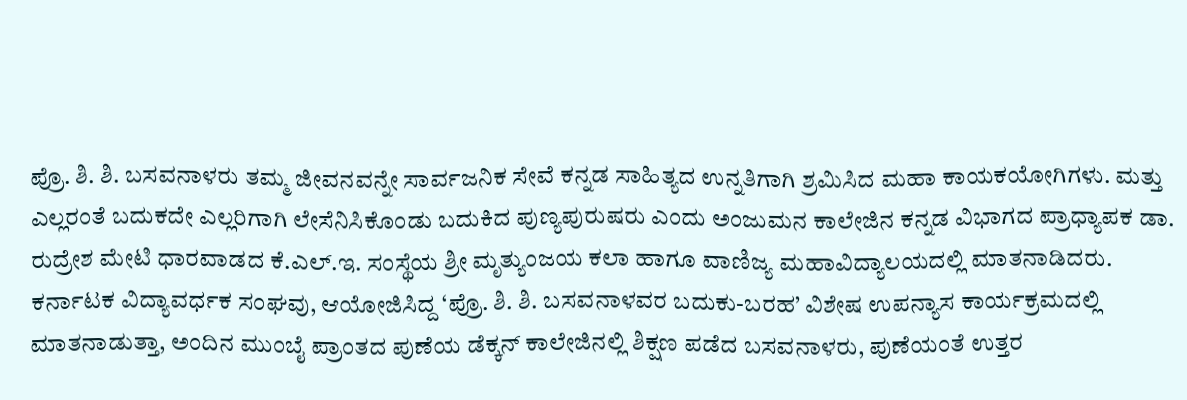ಪ್ರೊ. ಶಿ. ಶಿ. ಬಸವನಾಳರು ತಮ್ಮ ಜೀವನವನ್ನೇ ಸಾರ್ವಜನಿಕ ಸೇವೆ ಕನ್ನಡ ಸಾಹಿತ್ಯದ ಉನ್ನತಿಗಾಗಿ ಶ್ರಮಿಸಿದ ಮಹಾ ಕಾಯಕಯೋಗಿಗಳು. ಮತ್ತು ಎಲ್ಲರಂತೆ ಬದುಕದೇ ಎಲ್ಲರಿಗಾಗಿ ಲೇಸೆನಿಸಿಕೊಂಡು ಬದುಕಿದ ಪುಣ್ಯಪುರುಷರು ಎಂದು ಅಂಜುಮನ ಕಾಲೇಜಿನ ಕನ್ನಡ ವಿಭಾಗದ ಪ್ರಾಧ್ಯಾಪಕ ಡಾ. ರುದ್ರೇಶ ಮೇಟಿ ಧಾರವಾಡದ ಕೆ.ಎಲ್.ಇ. ಸಂಸ್ಥೆಯ ಶ್ರೀ ಮೃತ್ಯುಂಜಯ ಕಲಾ ಹಾಗೂ ವಾಣಿಜ್ಯ ಮಹಾವಿದ್ಯಾಲಯದಲ್ಲಿ ಮಾತನಾಡಿದರು.
ಕರ್ನಾಟಕ ವಿದ್ಯಾವರ್ಧಕ ಸಂಘವು, ಆಯೋಜಿಸಿದ್ದ ‘ಪ್ರೊ. ಶಿ. ಶಿ. ಬಸವನಾಳವರ ಬದುಕು-ಬರಹ’ ವಿಶೇಷ ಉಪನ್ಯಾಸ ಕಾರ್ಯಕ್ರಮದಲ್ಲಿ ಮಾತನಾಡುತ್ತಾ, ಅಂದಿನ ಮುಂಬೈ ಪ್ರಾಂತದ ಪುಣೆಯ ಡೆಕ್ಕನ್ ಕಾಲೇಜಿನಲ್ಲಿ ಶಿಕ್ಷಣ ಪಡೆದ ಬಸವನಾಳರು, ಪುಣೆಯಂತೆ ಉತ್ತರ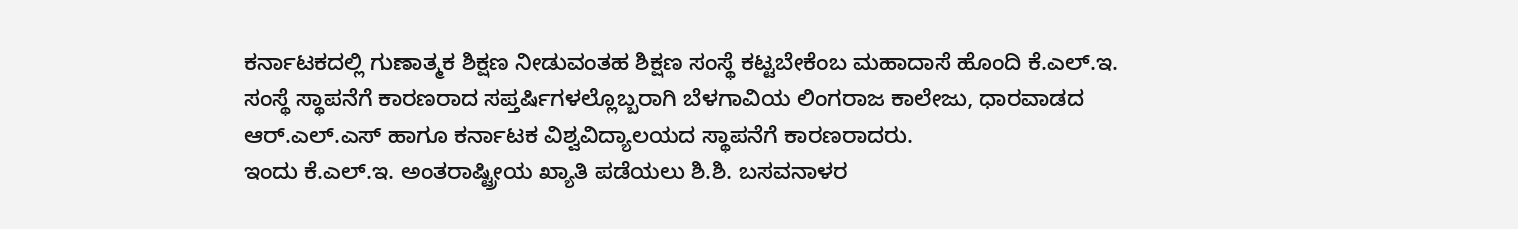ಕರ್ನಾಟಕದಲ್ಲಿ ಗುಣಾತ್ಮಕ ಶಿಕ್ಷಣ ನೀಡುವಂತಹ ಶಿಕ್ಷಣ ಸಂಸ್ಥೆ ಕಟ್ಟಬೇಕೆಂಬ ಮಹಾದಾಸೆ ಹೊಂದಿ ಕೆ.ಎಲ್.ಇ. ಸಂಸ್ಥೆ ಸ್ಥಾಪನೆಗೆ ಕಾರಣರಾದ ಸಪ್ತರ್ಷಿಗಳಲ್ಲೊಬ್ಬರಾಗಿ ಬೆಳಗಾವಿಯ ಲಿಂಗರಾಜ ಕಾಲೇಜು, ಧಾರವಾಡದ ಆರ್.ಎಲ್.ಎಸ್ ಹಾಗೂ ಕರ್ನಾಟಕ ವಿಶ್ವವಿದ್ಯಾಲಯದ ಸ್ಥಾಪನೆಗೆ ಕಾರಣರಾದರು.
ಇಂದು ಕೆ.ಎಲ್.ಇ. ಅಂತರಾಷ್ಟ್ರೀಯ ಖ್ಯಾತಿ ಪಡೆಯಲು ಶಿ.ಶಿ. ಬಸವನಾಳರ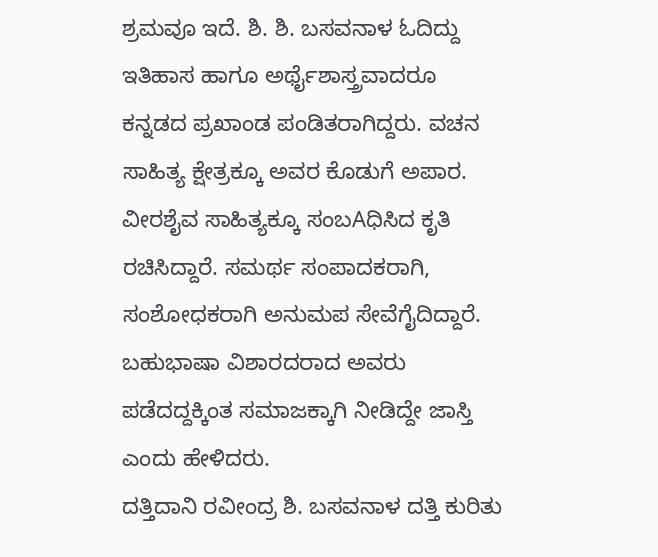ಶ್ರಮವೂ ಇದೆ. ಶಿ. ಶಿ. ಬಸವನಾಳ ಓದಿದ್ದು ಇತಿಹಾಸ ಹಾಗೂ ಅರ್ಥೈಶಾಸ್ತ್ರವಾದರೂ ಕನ್ನಡದ ಪ್ರಖಾಂಡ ಪಂಡಿತರಾಗಿದ್ದರು. ವಚನ ಸಾಹಿತ್ಯ ಕ್ಷೇತ್ರಕ್ಕೂ ಅವರ ಕೊಡುಗೆ ಅಪಾರ. ವೀರಶೈವ ಸಾಹಿತ್ಯಕ್ಕೂ ಸಂಬAಧಿಸಿದ ಕೃತಿ ರಚಿಸಿದ್ದಾರೆ. ಸಮರ್ಥ ಸಂಪಾದಕರಾಗಿ, ಸಂಶೋಧಕರಾಗಿ ಅನುಮಪ ಸೇವೆಗೈದಿದ್ದಾರೆ. ಬಹುಭಾಷಾ ವಿಶಾರದರಾದ ಅವರು ಪಡೆದದ್ದಕ್ಕಿಂತ ಸಮಾಜಕ್ಕಾಗಿ ನೀಡಿದ್ದೇ ಜಾಸ್ತಿ ಎಂದು ಹೇಳಿದರು.
ದತ್ತಿದಾನಿ ರವೀಂದ್ರ ಶಿ. ಬಸವನಾಳ ದತ್ತಿ ಕುರಿತು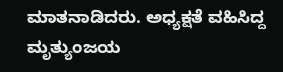ಮಾತನಾಡಿದರು. ಅಧ್ಯಕ್ಷತೆ ವಹಿಸಿದ್ದ ಮೃತ್ಯುಂಜಯ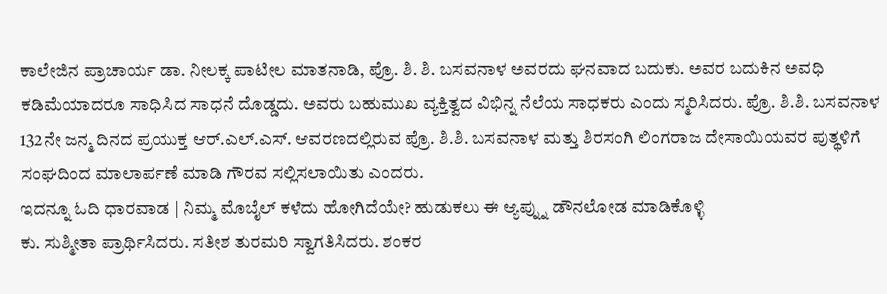ಕಾಲೇಜಿನ ಪ್ರಾಚಾರ್ಯ ಡಾ. ನೀಲಕ್ಕ ಪಾಟೀಲ ಮಾತನಾಡಿ, ಪ್ರೊ. ಶಿ. ಶಿ. ಬಸವನಾಳ ಅವರದು ಘನವಾದ ಬದುಕು. ಅವರ ಬದುಕಿನ ಅವಧಿ ಕಡಿಮೆಯಾದರೂ ಸಾಧಿಸಿದ ಸಾಧನೆ ದೊಡ್ಡದು. ಅವರು ಬಹುಮುಖ ವ್ಯಕ್ತಿತ್ವದ ವಿಭಿನ್ನ ನೆಲೆಯ ಸಾಧಕರು ಎಂದು ಸ್ಮರಿಸಿದರು. ಪ್ರೊ. ಶಿ.ಶಿ. ಬಸವನಾಳ 132ನೇ ಜನ್ಮ ದಿನದ ಪ್ರಯುಕ್ತ ಆರ್.ಎಲ್.ಎಸ್. ಆವರಣದಲ್ಲಿರುವ ಪ್ರೊ. ಶಿ.ಶಿ. ಬಸವನಾಳ ಮತ್ತು ಶಿರಸಂಗಿ ಲಿಂಗರಾಜ ದೇಸಾಯಿಯವರ ಪುತ್ಥಳಿಗೆ ಸಂಘದಿಂದ ಮಾಲಾರ್ಪಣೆ ಮಾಡಿ ಗೌರವ ಸಲ್ಲಿಸಲಾಯಿತು ಎಂದರು.
ಇದನ್ನೂ ಓದಿ ಧಾರವಾಡ | ನಿಮ್ಮ ಮೊಬೈಲ್ ಕಳೆದು ಹೋಗಿದೆಯೇ? ಹುಡುಕಲು ಈ ಆ್ಯಪ್ನ್ನು ಡೌನಲೋಡ ಮಾಡಿಕೊಳ್ಳಿ
ಕು. ಸುಶ್ಮೀತಾ ಪ್ರಾರ್ಥಿಸಿದರು. ಸತೀಶ ತುರಮರಿ ಸ್ವಾಗತಿಸಿದರು. ಶಂಕರ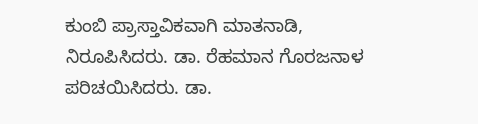ಕುಂಬಿ ಪ್ರಾಸ್ತಾವಿಕವಾಗಿ ಮಾತನಾಡಿ, ನಿರೂಪಿಸಿದರು. ಡಾ. ರೆಹಮಾನ ಗೊರಜನಾಳ ಪರಿಚಯಿಸಿದರು. ಡಾ.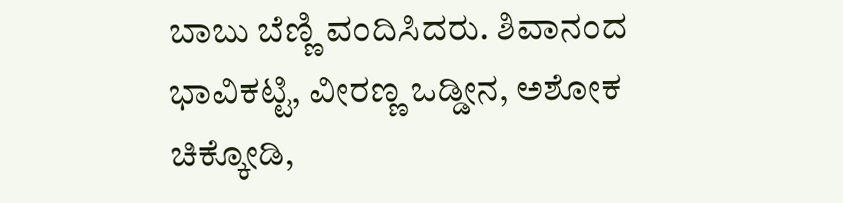ಬಾಬು ಬೆಣ್ಣಿ ವಂದಿಸಿದರು. ಶಿವಾನಂದ ಭಾವಿಕಟ್ಟಿ, ವೀರಣ್ಣ ಒಡ್ಡೀನ, ಅಶೋಕ ಚಿಕ್ಕೋಡಿ,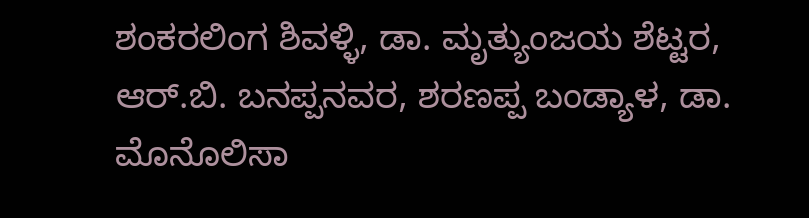ಶಂಕರಲಿಂಗ ಶಿವಳ್ಳಿ, ಡಾ. ಮೃತ್ಯುಂಜಯ ಶೆಟ್ಟರ, ಆರ್.ಬಿ. ಬನಪ್ಪನವರ, ಶರಣಪ್ಪ ಬಂಡ್ಯಾಳ, ಡಾ. ಮೊನೊಲಿಸಾ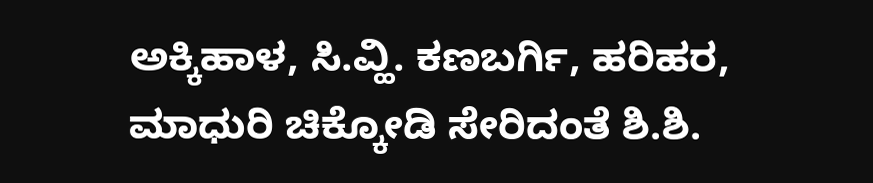ಅಕ್ಕಿಹಾಳ, ಸಿ.ವ್ಹಿ. ಕಣಬರ್ಗಿ, ಹರಿಹರ, ಮಾಧುರಿ ಚಿಕ್ಕೋಡಿ ಸೇರಿದಂತೆ ಶಿ.ಶಿ.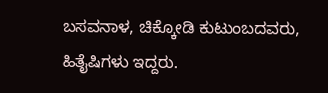ಬಸವನಾಳ, ಚಿಕ್ಕೋಡಿ ಕುಟುಂಬದವರು, ಹಿತೈಷಿಗಳು ಇದ್ದರು.